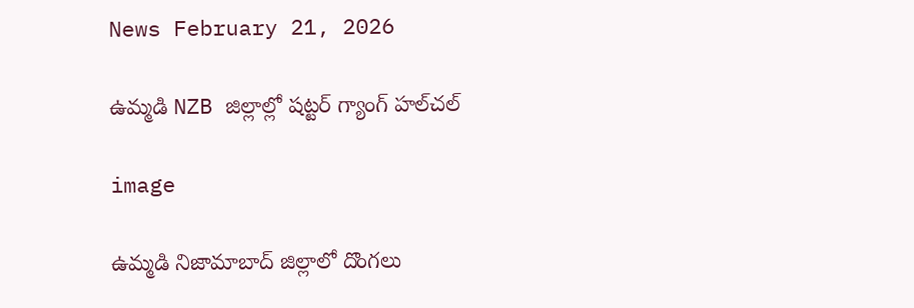News February 21, 2026

ఉమ్మడి NZB జిల్లాల్లో షట్టర్ గ్యాంగ్ హల్‌చల్

image

ఉమ్మడి నిజామాబాద్ జిల్లాలో దొంగలు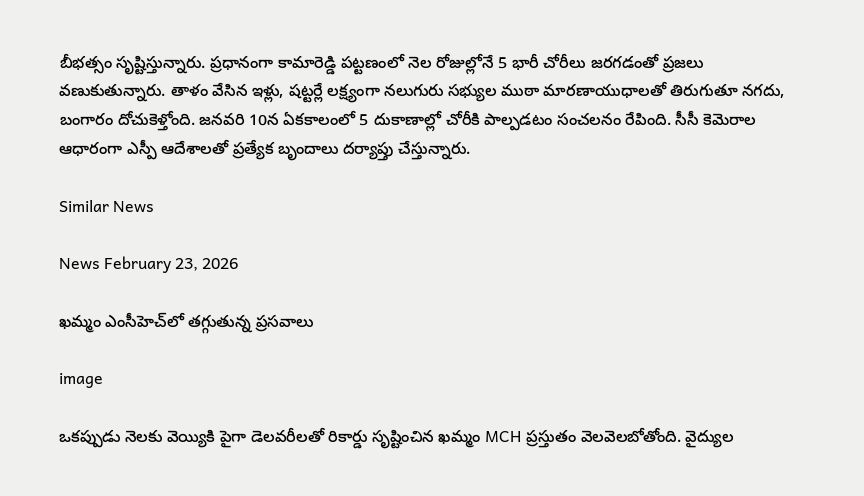బీభత్సం సృష్టిస్తున్నారు. ప్రధానంగా కామారెడ్డి పట్టణంలో నెల రోజుల్లోనే 5 భారీ చోరీలు జరగడంతో ప్రజలు వణుకుతున్నారు. తాళం వేసిన ఇళ్లు, షట్టర్లే లక్ష్యంగా నలుగురు సభ్యుల ముఠా మారణాయుధాలతో తిరుగుతూ నగదు, బంగారం దోచుకెళ్తోంది. జనవరి 10న ఏకకాలంలో 5 దుకాణాల్లో చోరీకి పాల్పడటం సంచలనం రేపింది. సీసీ కెమెరాల ఆధారంగా ఎస్పీ ఆదేశాలతో ప్రత్యేక బృందాలు దర్యాప్తు చేస్తున్నారు.

Similar News

News February 23, 2026

ఖమ్మం ఎంసీహెచ్‌లో తగ్గుతున్న ప్రసవాలు

image

ఒకప్పుడు నెలకు వెయ్యికి పైగా డెలవరీలతో రికార్డు సృష్టించిన ఖమ్మం MCH ప్రస్తుతం వెలవెలబోతోంది. వైద్యుల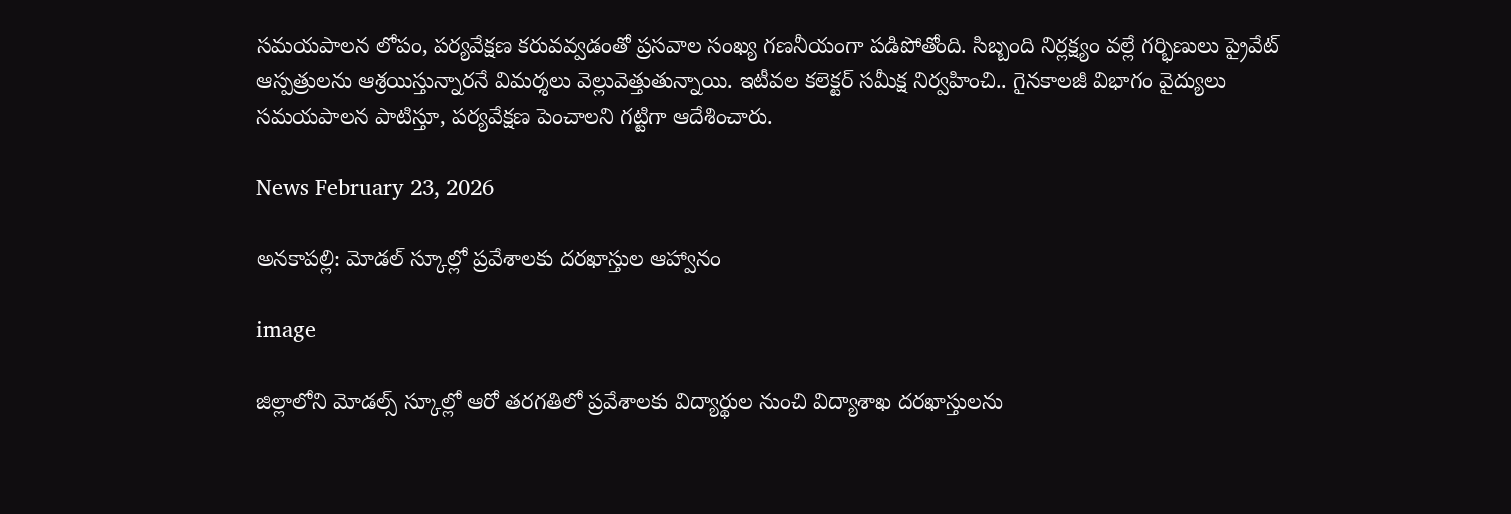సమయపాలన లోపం, పర్యవేక్షణ కరువవ్వడంతో ప్రసవాల సంఖ్య గణనీయంగా పడిపోతోంది. సిబ్బంది నిర్లక్ష్యం వల్లే గర్భిణులు ప్రైవేట్ ఆస్పత్రులను ఆశ్రయిస్తున్నారనే విమర్శలు వెల్లువెత్తుతున్నాయి. ఇటీవల కలెక్టర్ సమీక్ష నిర్వహించి.. గైనకాలజీ విభాగం వైద్యులు సమయపాలన పాటిస్తూ, పర్యవేక్షణ పెంచాలని గట్టిగా ఆదేశించారు.

News February 23, 2026

అనకాపల్లి: మోడల్ స్కూల్లో ప్రవేశాలకు దరఖాస్తుల ఆహ్వానం

image

జిల్లాలోని మోడల్స్ స్కూల్లో ఆరో తరగతిలో ప్రవేశాలకు విద్యార్థుల నుంచి విద్యాశాఖ దరఖాస్తులను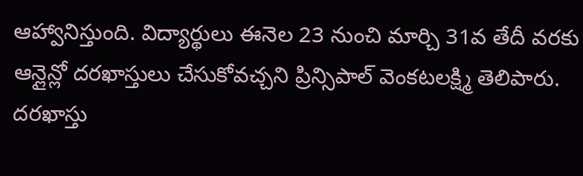ఆహ్వానిస్తుంది. విద్యార్థులు ఈనెల 23 నుంచి మార్చి 31వ తేదీ వరకు ఆన్లైన్లో దరఖాస్తులు చేసుకోవచ్చని ప్రిన్సిపాల్ వెంకటలక్ష్మి తెలిపారు. దరఖాస్తు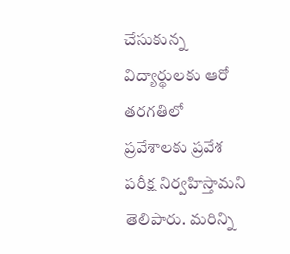చేసుకున్న విద్యార్థులకు ఆరో తరగతిలో ప్రవేశాలకు ప్రవేశ పరీక్ష నిర్వహిస్తామని తెలిపారు. మరిన్ని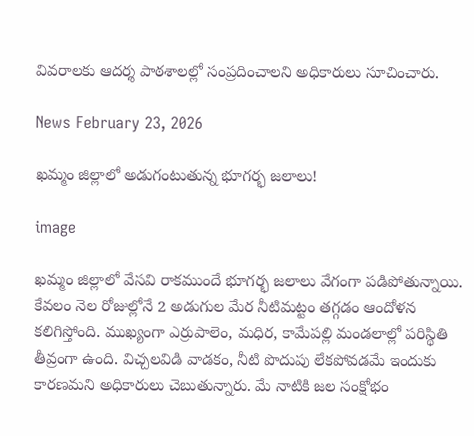వివరాలకు ఆదర్శ పాఠశాలల్లో సంప్రదించాలని అధికారులు సూచించారు.

News February 23, 2026

ఖమ్మం జిల్లాలో అడుగంటుతున్న భూగర్భ జలాలు!

image

ఖమ్మం జిల్లాలో వేసవి రాకముందే భూగర్భ జలాలు వేగంగా పడిపోతున్నాయి. కేవలం నెల రోజుల్లోనే 2 అడుగుల మేర నీటిమట్టం తగ్గడం ఆందోళన కలిగిస్తోంది. ముఖ్యంగా ఎర్రుపాలెం, మధిర, కామేపల్లి మండలాల్లో పరిస్థితి తీవ్రంగా ఉంది. విచ్చలవిడి వాడకం, నీటి పొదుపు లేకపోవడమే ఇందుకు కారణమని అధికారులు చెబుతున్నారు. మే నాటికి జల సంక్షోభం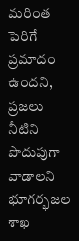మరింత పెరిగే ప్రమాదం ఉందని, ప్రజలు నీటిని పొదుపుగా వాడాలని భూగర్భజల శాఖ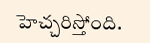హెచ్చరిస్తోంది.